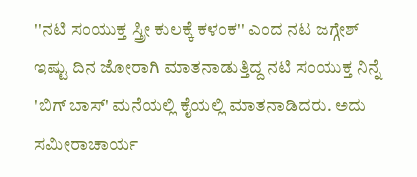''ನಟಿ ಸಂಯುಕ್ತ ಸ್ತ್ರೀ ಕುಲಕ್ಕೆ ಕಳಂಕ'' ಎಂದ ನಟ ಜಗ್ಗೇಶ್
ಇಷ್ಟು ದಿನ ಜೋರಾಗಿ ಮಾತನಾಡುತ್ತಿದ್ದ ನಟಿ ಸಂಯುಕ್ತ ನಿನ್ನೆ 'ಬಿಗ್ ಬಾಸ್' ಮನೆಯಲ್ಲಿ ಕೈಯಲ್ಲಿ ಮಾತನಾಡಿದರು. ಅದು ಸಮೀರಾಚಾರ್ಯ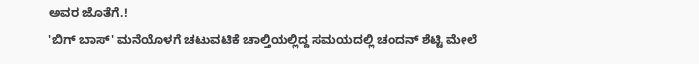ಅವರ ಜೊತೆಗೆ.!
'ಬಿಗ್ ಬಾಸ್' ಮನೆಯೊಳಗೆ ಚಟುವಟಿಕೆ ಚಾಲ್ತಿಯಲ್ಲಿದ್ದ ಸಮಯದಲ್ಲಿ ಚಂದನ್ ಶೆಟ್ಟಿ ಮೇಲೆ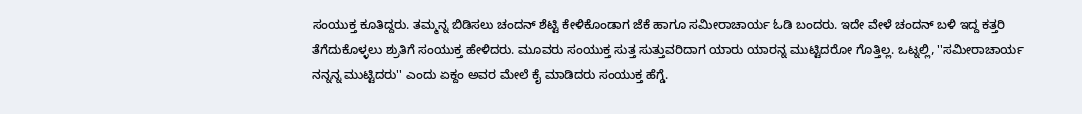ಸಂಯುಕ್ತ ಕೂತಿದ್ದರು. ತಮ್ಮನ್ನ ಬಿಡಿಸಲು ಚಂದನ್ ಶೆಟ್ಟಿ ಕೇಳಿಕೊಂಡಾಗ ಜೆಕೆ ಹಾಗೂ ಸಮೀರಾಚಾರ್ಯ ಓಡಿ ಬಂದರು. ಇದೇ ವೇಳೆ ಚಂದನ್ ಬಳಿ ಇದ್ದ ಕತ್ತರಿ ತೆಗೆದುಕೊಳ್ಳಲು ಶ್ರುತಿಗೆ ಸಂಯುಕ್ತ ಹೇಳಿದರು. ಮೂವರು ಸಂಯುಕ್ತ ಸುತ್ತ ಸುತ್ತುವರಿದಾಗ ಯಾರು ಯಾರನ್ನ ಮುಟ್ಟಿದರೋ ಗೊತ್ತಿಲ್ಲ. ಒಟ್ನಲ್ಲಿ, ''ಸಮೀರಾಚಾರ್ಯ ನನ್ನನ್ನ ಮುಟ್ಟಿದರು'' ಎಂದು ಏಕ್ದಂ ಅವರ ಮೇಲೆ ಕೈ ಮಾಡಿದರು ಸಂಯುಕ್ತ ಹೆಗ್ಡೆ.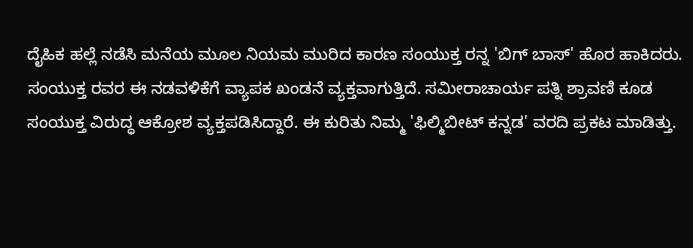ದೈಹಿಕ ಹಲ್ಲೆ ನಡೆಸಿ ಮನೆಯ ಮೂಲ ನಿಯಮ ಮುರಿದ ಕಾರಣ ಸಂಯುಕ್ತ ರನ್ನ 'ಬಿಗ್ ಬಾಸ್' ಹೊರ ಹಾಕಿದರು.
ಸಂಯುಕ್ತ ರವರ ಈ ನಡವಳಿಕೆಗೆ ವ್ಯಾಪಕ ಖಂಡನೆ ವ್ಯಕ್ತವಾಗುತ್ತಿದೆ. ಸಮೀರಾಚಾರ್ಯ ಪತ್ನಿ ಶ್ರಾವಣಿ ಕೂಡ ಸಂಯುಕ್ತ ವಿರುದ್ಧ ಆಕ್ರೋಶ ವ್ಯಕ್ತಪಡಿಸಿದ್ದಾರೆ. ಈ ಕುರಿತು ನಿಮ್ಮ 'ಫಿಲ್ಮಿಬೀಟ್ ಕನ್ನಡ' ವರದಿ ಪ್ರಕಟ ಮಾಡಿತ್ತು.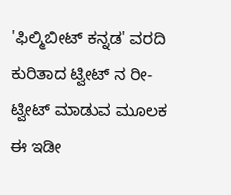'ಫಿಲ್ಮಿಬೀಟ್ ಕನ್ನಡ' ವರದಿ ಕುರಿತಾದ ಟ್ವೀಟ್ ನ ರೀ-ಟ್ವೀಟ್ ಮಾಡುವ ಮೂಲಕ ಈ ಇಡೀ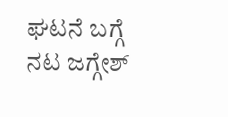ಘಟನೆ ಬಗ್ಗೆ ನಟ ಜಗ್ಗೇಶ್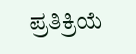ಪ್ರತಿಕ್ರಿಯೆ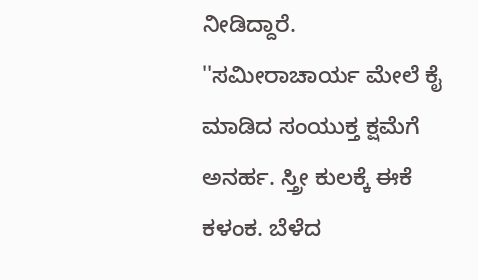ನೀಡಿದ್ದಾರೆ.
''ಸಮೀರಾಚಾರ್ಯ ಮೇಲೆ ಕೈ ಮಾಡಿದ ಸಂಯುಕ್ತ ಕ್ಷಮೆಗೆ ಅನರ್ಹ. ಸ್ತ್ರೀ ಕುಲಕ್ಕೆ ಈಕೆ ಕಳಂಕ. ಬೆಳೆದ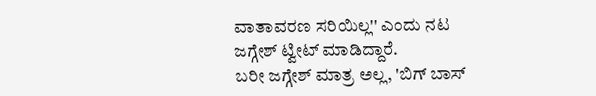ವಾತಾವರಣ ಸರಿಯಿಲ್ಲ'' ಎಂದು ನಟ ಜಗ್ಗೇಶ್ ಟ್ವೀಟ್ ಮಾಡಿದ್ದಾರೆ.
ಬರೀ ಜಗ್ಗೇಶ್ ಮಾತ್ರ ಅಲ್ಲ, 'ಬಿಗ್ ಬಾಸ್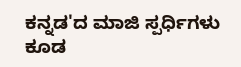ಕನ್ನಡ'ದ ಮಾಜಿ ಸ್ಪರ್ಧಿಗಳು ಕೂಡ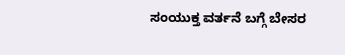ಸಂಯುಕ್ತ ವರ್ತನೆ ಬಗ್ಗೆ ಬೇಸರ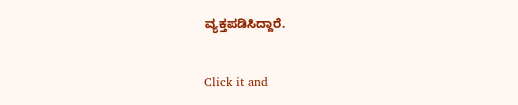ವ್ಯಕ್ತಪಡಿಸಿದ್ದಾರೆ.


Click it and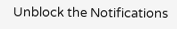Unblock the Notifications